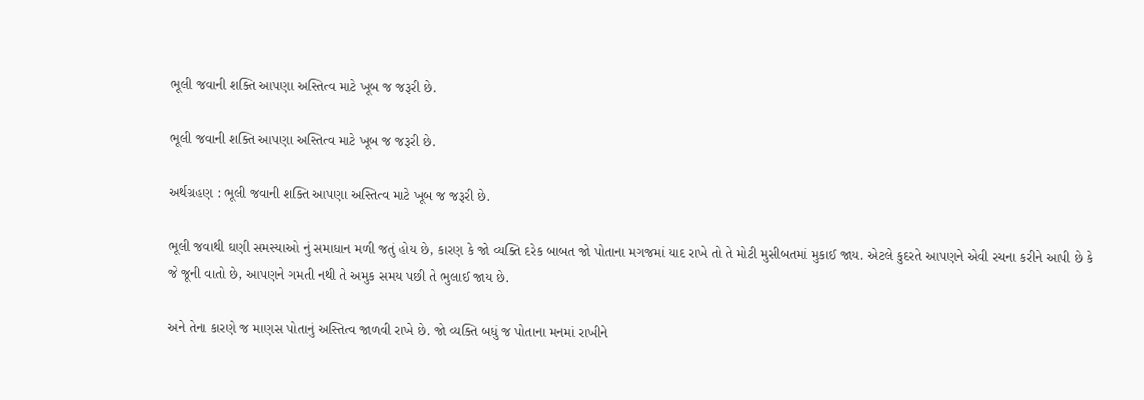ભૂલી જવાની શક્તિ આપણા અસ્તિત્વ માટે ખૂબ જ જરૂરી છે.

ભૂલી જવાની શક્તિ આપણા અસ્તિત્વ માટે ખૂબ જ જરૂરી છે.

અર્થગ્રહણ : ભૂલી જવાની શક્તિ આપણા અસ્તિત્વ માટે ખૂબ જ જરૂરી છે.

ભૂલી જવાથી ઘણી સમસ્યાઓ નું સમાધાન મળી જતું હોય છે, કારણ કે જો વ્યક્તિ દરેક બાબત જો પોતાના મગજમાં યાદ રાખે તો તે મોટી મુસીબતમાં મુકાઈ જાય. એટલે કુદરતે આપણને એવી રચના કરીને આપી છે કે જે જૂની વાતો છે, આપણને ગમતી નથી તે અમુક સમય પછી તે ભુલાઈ જાય છે.

અને તેના કારણે જ માણસ પોતાનું અસ્તિત્વ જાળવી રાખે છે. જો વ્યક્તિ બધું જ પોતાના મનમાં રાખીને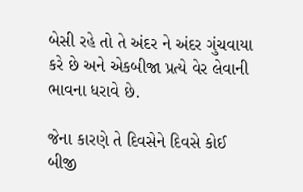બેસી રહે તો તે અંદર ને અંદર ગુંચવાયા કરે છે અને એકબીજા પ્રત્યે વેર લેવાની ભાવના ધરાવે છે.

જેના કારણે તે દિવસેને દિવસે કોઈ બીજી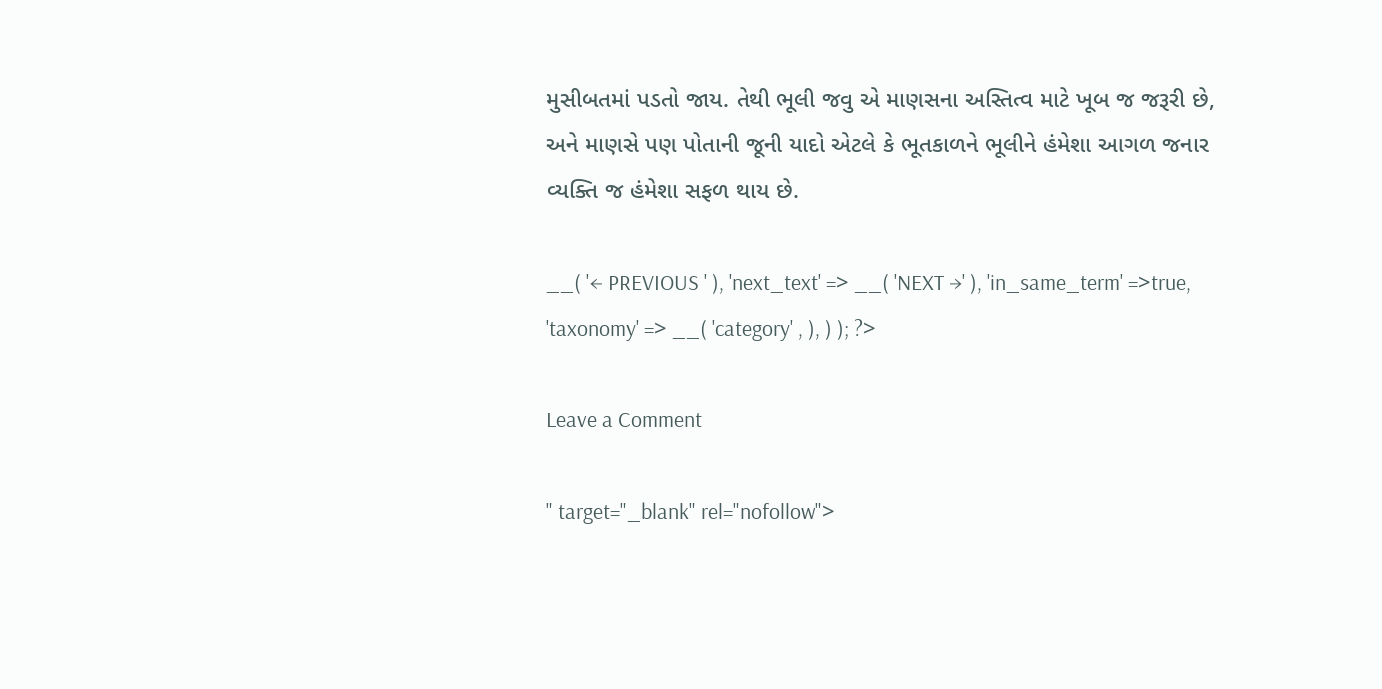મુસીબતમાં પડતો જાય. તેથી ભૂલી જવુ એ માણસના અસ્તિત્વ માટે ખૂબ જ જરૂરી છે, અને માણસે પણ પોતાની જૂની યાદો એટલે કે ભૂતકાળને ભૂલીને હંમેશા આગળ જનાર વ્યક્તિ જ હંમેશા સફળ થાય છે.

__( '← PREVIOUS ' ), 'next_text' => __( 'NEXT →' ), 'in_same_term' =>true, 'taxonomy' => __( 'category' , ), ) ); ?>

Leave a Comment

" target="_blank" rel="nofollow">